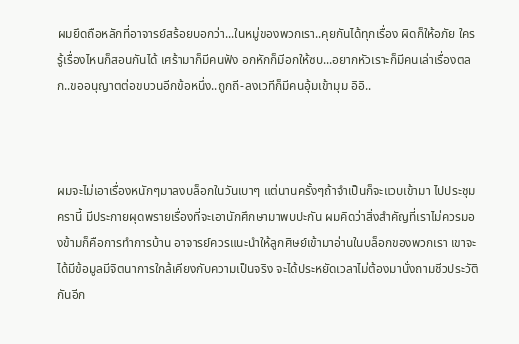ผมยึดถือหลักที่อาจารย์สร้อยบอกว่า...ในหมู่ของพวกเรา..คุยกันได้ทุกเรื่อง ผิดก็ให้อภัย ใครรู้เรื่องไหนก็สอนกันได้ เศร้ามาก็มีคนฟัง อกหักก็มีอกให้ซบ...อยากหัวเราะก็มีคนเล่าเรื่องตลก..ขออนุญาตต่อขบวนอีกข้อหนึ่ง..ถูกถี-ลงเวทีก็มีคนอุ้มเข้ามุม อิอิ..



ผมจะไม่เอาเรื่องหนักๆมาลงบล็อกในวันเบาๆ แต่นานครั้งๆถ้าจำเป็นก็จะแวบเข้ามา ไปประชุมครานี้ มีประกายผุดพรายเรื่องที่จะเอานักศึกษามาพบปะกัน ผมคิดว่าสิ่งสำคัญที่เราไม่ควรมองข้ามก็คือการทำการบ้าน อาจารย์ควรแนะนำให้ลูกศิษย์เข้ามาอ่านในบล็อกของพวกเรา เขาจะได้มีข้อมูลมีจิตนาการใกล้เคียงกับความเป็นจริง จะได้ประหยัดเวลาไม่ต้องมานั่งถามชีวประวัติกันอีก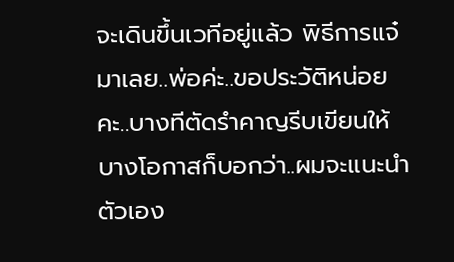จะเดินขึ้นเวทีอยู่แล้ว พิธีการแจ๋มาเลย..พ่อค่ะ..ขอประวัติหน่อยคะ..บางทีตัดรำคาญรีบเขียนให้ บางโอกาสก็บอกว่า..ผมจะแนะนำตัวเอง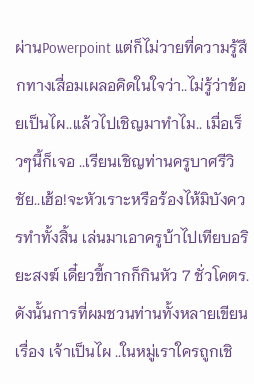ผ่านPowerpoint แต่ก็ไม่วายที่ความรู้สึกทางเสื่อมเผลอคิดในใจว่า..ไม่รู้ว่าข้อยเป็นไผ..แล้วไปเชิญมาทำไม.. เมื่อเร็วๆนี้ก็เจอ ..เรียนเชิญท่านครูบาศรีวิชัย..เฮ้อ!จะหัวเราะหรือร้องไห้มิบังควรทำทั้งสิ้น เล่นมาเอาครูบ้าไปเทียบอริยะสงฆ์ เดี๋ยวขี้กากก็กินหัว 7 ชั่วโคตร. ดังนั้นการที่ผมชวนท่านทั้งหลายเขียนเรื่อง เจ้าเป็นไผ ..ในหมู่เราใครถูกเชิ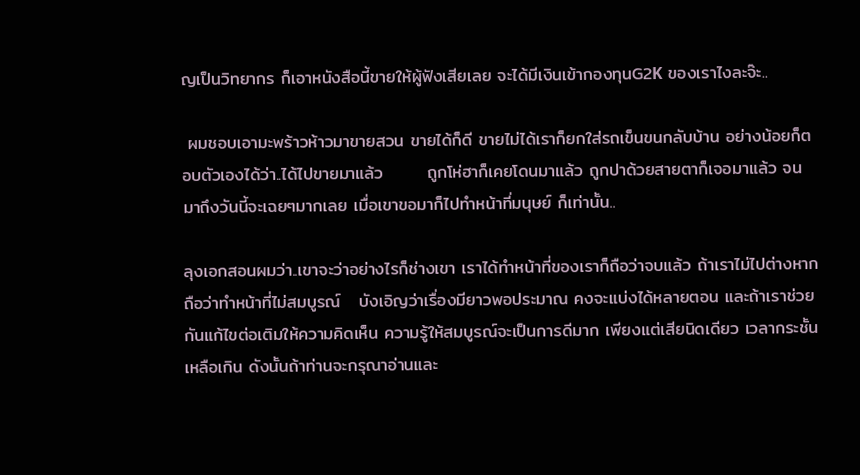ญเป็นวิทยากร ก็เอาหนังสือนี้ขายให้ผู้ฟังเสียเลย จะได้มีเงินเข้ากองทุนG2K ของเราไงละจ๊ะ..

 ผมชอบเอามะพร้าวห้าวมาขายสวน ขายได้ก็ดี ขายไม่ได้เราก็ยกใส่รถเข็นขนกลับบ้าน อย่างน้อยก็ตอบตัวเองได้ว่า..ได้ไปขายมาแล้ว       ถูกโห่ฮาก็เคยโดนมาแล้ว ถูกปาด้วยสายตาก็เจอมาแล้ว จนมาถึงวันนี้จะเฉยๆมากเลย เมื่อเขาขอมาก็ไปทำหน้าที่มนุษย์ ก็เท่านั้น..

ลุงเอกสอนผมว่า..เขาจะว่าอย่างไรก็ช่างเขา เราได้ทำหน้าที่ของเราก็ถือว่าจบแล้ว ถ้าเราไม่ไปต่างหาก ถือว่าทำหน้าที่ไม่สมบูรณ์   บังเอิญว่าเรื่องมียาวพอประมาณ คงจะแบ่งได้หลายตอน และถ้าเราช่วยกันแก้ไขต่อเติมให้ความคิดเห็น ความรู้ให้สมบูรณ์จะเป็นการดีมาก เพียงแต่เสียนิดเดียว เวลากระชั้นเหลือเกิน ดังนั้นถ้าท่านจะกรุณาอ่านและ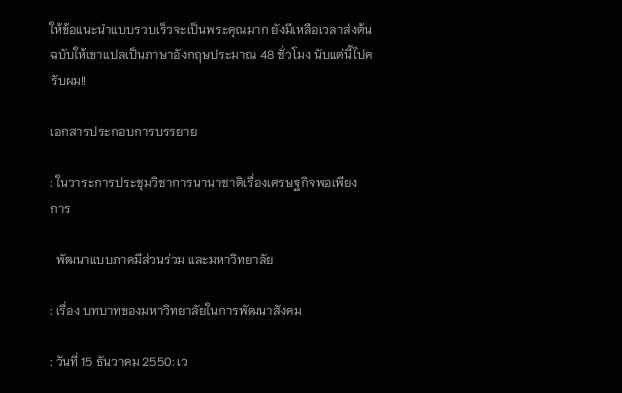ให้ข้อแนะนำแบบรวบเร็วจะเป็นพระคุณมาก ยังมีเหลือเวลาส่งต้นฉบับให้เขาแปลเป็นภาษาอังกฤษประมาณ 48 ชั่วโมง นับแต่นี้ไปครับผม!!

เอกสารประกอบการบรรยาย

: ในวาระการประชุมวิชาการนานาชาติเรื่องเศรษฐกิจพอเพียง การ

  พัฒนาแบบภาคมีส่วนร่วม และมหาวิทยาลัย

: เรื่อง บทบาทของมหาวิทยาลัยในการพัฒนาสังคม

: วันที่ 15 ธันวาคม 2550: เว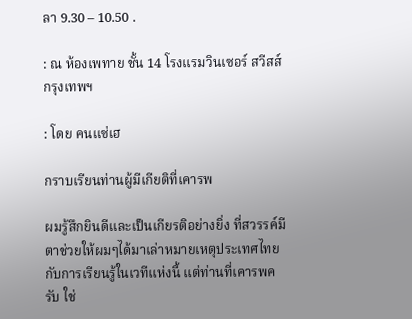ลา 9.30 – 10.50 .

: ณ ห้องเพทาย ชั้น 14 โรงแรมวินเซอร์ สวีสส์ กรุงเทพฯ

: โดย คนแซ่เฮ

กราบเรียนท่านผู้มีเกียติที่เคารพ

ผมรู้สึกยินดีและเป็นเกียรติอย่างยิ่ง ที่สวรรค์มีตาช่วยให้ผมๆได้มาเล่าหมายเหตุประเทศไทยกับการเรียนรู้ในเวทีแห่งนี้ แต่ท่านที่เคารพครับ ใช่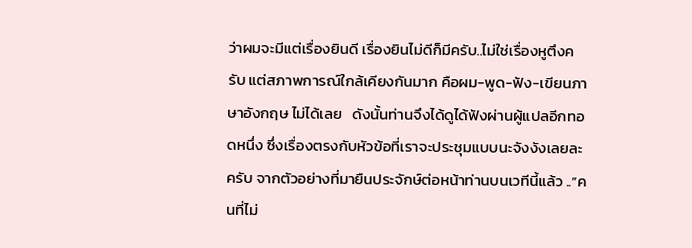ว่าผมจะมีแต่เรื่องยินดี เรื่องยินไม่ดีก็มีครับ..ไม่ใช่เรื่องหูตึงครับ แต่สภาพการณ์ใกล้เคียงกันมาก คือผม-พูด-ฟัง-เขียนภาษาอังกฤษ ไม่ได้เลย   ดังนั้นท่านจึงได้ดูได้ฟังผ่านผู้แปลอีกทอดหนึ่ง ซึ่งเรื่องตรงกับหัวข้อที่เราจะประชุมแบบนะจังงังเลยละครับ จากตัวอย่างที่มายืนประจักษ์ต่อหน้าท่านบนเวทีนี้แล้ว ..”คนที่ไม่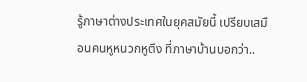รู้ภาษาต่างประเทศในยุคสมัยนี้ เปรียบเสมือนคนหูหนวกหูตึง ที่ภาษาบ้านบอกว่า..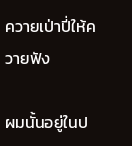ควายเป่าปี่ให้ควายฟัง

ผมนั้นอยู่ในป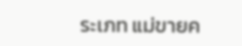ระเภท แม่ขายค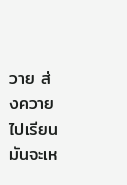วาย ส่งควายไปเรียน มันจะเห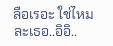ลือเรอะ ใช่ไหมละเธอ..อิอิ..